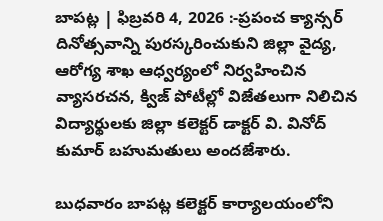బాపట్ల | ఫిబ్రవరి 4, 2026 :-ప్రపంచ క్యాన్సర్ దినోత్సవాన్ని పురస్కరించుకుని జిల్లా వైద్య, ఆరోగ్య శాఖ ఆధ్వర్యంలో నిర్వహించిన వ్యాసరచన, క్విజ్ పోటీల్లో విజేతలుగా నిలిచిన విద్యార్థులకు జిల్లా కలెక్టర్ డాక్టర్ వి. వినోద్ కుమార్ బహుమతులు అందజేశారు.

బుధవారం బాపట్ల కలెక్టర్ కార్యాలయంలోని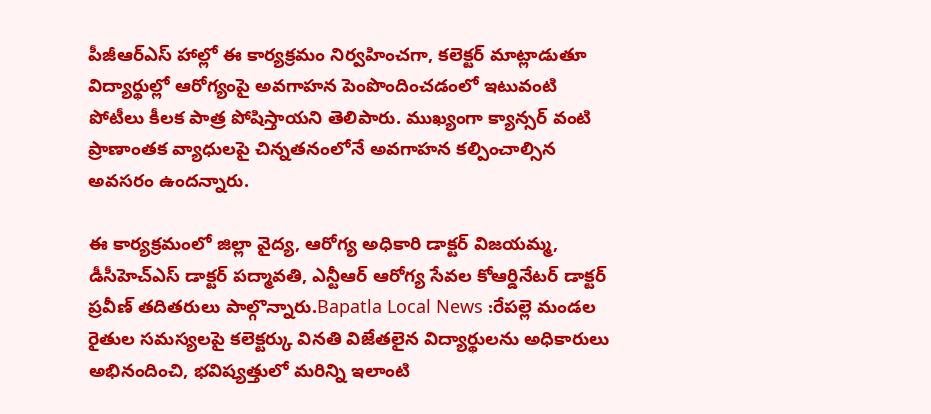పీజీఆర్ఎస్ హాల్లో ఈ కార్యక్రమం నిర్వహించగా, కలెక్టర్ మాట్లాడుతూ విద్యార్థుల్లో ఆరోగ్యంపై అవగాహన పెంపొందించడంలో ఇటువంటి పోటీలు కీలక పాత్ర పోషిస్తాయని తెలిపారు. ముఖ్యంగా క్యాన్సర్ వంటి ప్రాణాంతక వ్యాధులపై చిన్నతనంలోనే అవగాహన కల్పించాల్సిన అవసరం ఉందన్నారు.

ఈ కార్యక్రమంలో జిల్లా వైద్య, ఆరోగ్య అధికారి డాక్టర్ విజయమ్మ, డీసీహెచ్ఎస్ డాక్టర్ పద్మావతి, ఎన్టీఆర్ ఆరోగ్య సేవల కోఆర్డినేటర్ డాక్టర్ ప్రవీణ్ తదితరులు పాల్గొన్నారు.Bapatla Local News :రేపల్లె మండల రైతుల సమస్యలపై కలెక్టర్కు వినతి విజేతలైన విద్యార్థులను అధికారులు అభినందించి, భవిష్యత్తులో మరిన్ని ఇలాంటి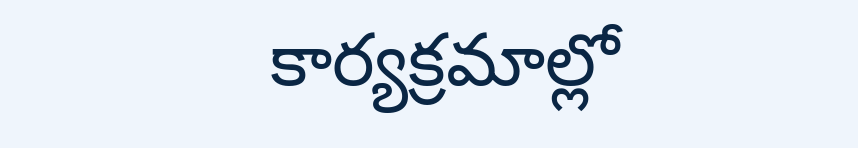కార్యక్రమాల్లో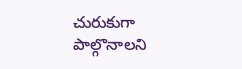చురుకుగా పాల్గొనాలని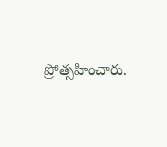ప్రోత్సహించారు.